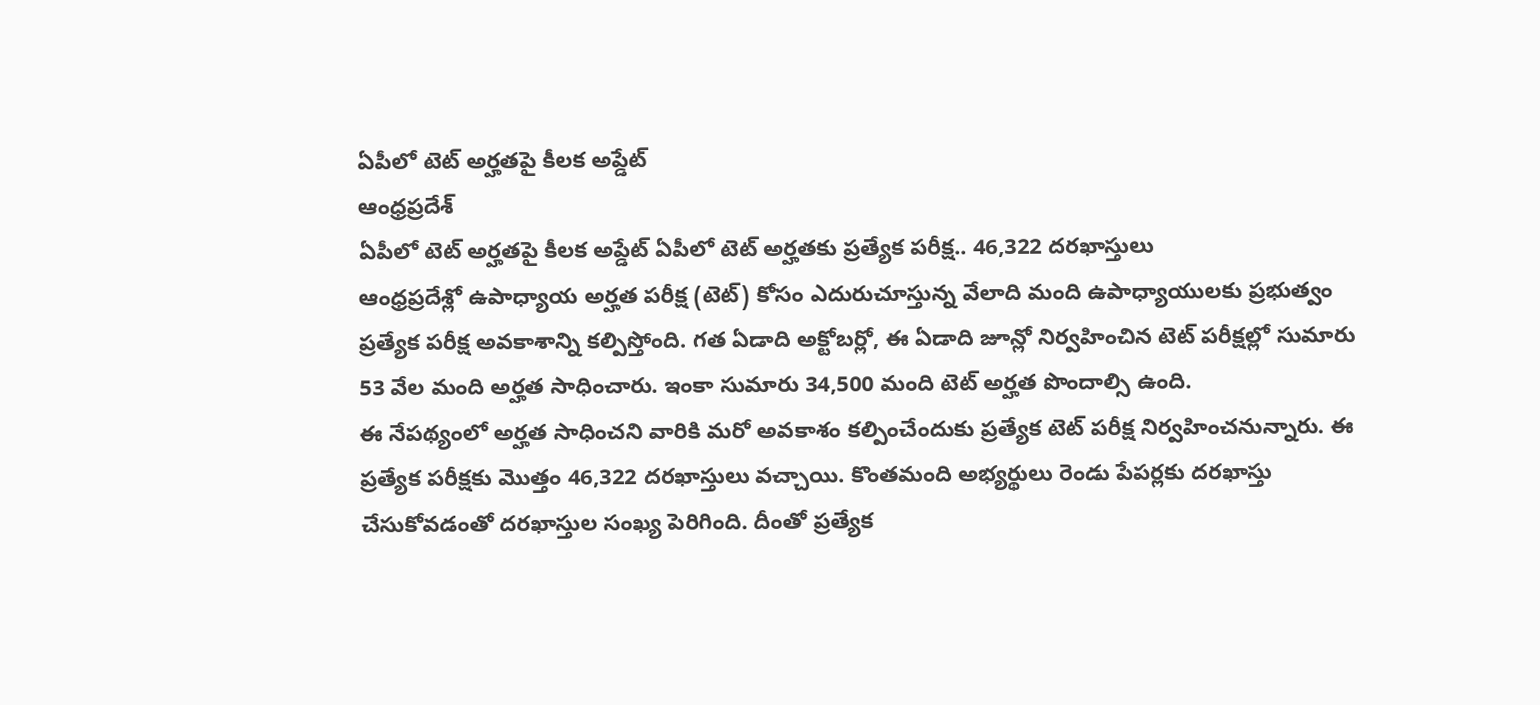ఏపీలో టెట్ అర్హతపై కీలక అప్డేట్
ఆంధ్రప్రదేశ్
ఏపీలో టెట్ అర్హతపై కీలక అప్డేట్ ఏపీలో టెట్ అర్హతకు ప్రత్యేక పరీక్ష.. 46,322 దరఖాస్తులు
ఆంధ్రప్రదేశ్లో ఉపాధ్యాయ అర్హత పరీక్ష (టెట్) కోసం ఎదురుచూస్తున్న వేలాది మంది ఉపాధ్యాయులకు ప్రభుత్వం ప్రత్యేక పరీక్ష అవకాశాన్ని కల్పిస్తోంది. గత ఏడాది అక్టోబర్లో, ఈ ఏడాది జూన్లో నిర్వహించిన టెట్ పరీక్షల్లో సుమారు 53 వేల మంది అర్హత సాధించారు. ఇంకా సుమారు 34,500 మంది టెట్ అర్హత పొందాల్సి ఉంది.
ఈ నేపథ్యంలో అర్హత సాధించని వారికి మరో అవకాశం కల్పించేందుకు ప్రత్యేక టెట్ పరీక్ష నిర్వహించనున్నారు. ఈ ప్రత్యేక పరీక్షకు మొత్తం 46,322 దరఖాస్తులు వచ్చాయి. కొంతమంది అభ్యర్థులు రెండు పేపర్లకు దరఖాస్తు చేసుకోవడంతో దరఖాస్తుల సంఖ్య పెరిగింది. దీంతో ప్రత్యేక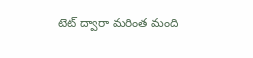టెట్ ద్వారా మరింత మంది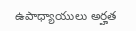ఉపాధ్యాయులు అర్హత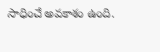సాధించే అవకాశం ఉంది.